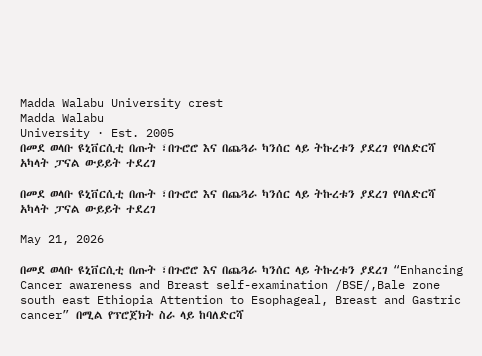Madda Walabu University crest
Madda Walabu
University · Est. 2005
በመደ ወላቡ ዩኒቨርሲቲ በጡት ፣በጉሮሮ እና በጨጓራ ካንሰር ላይ ትኩረቱን ያደረገ የባለድርሻ አካላት ፓናል ውይይት ተደረገ

በመደ ወላቡ ዩኒቨርሲቲ በጡት ፣በጉሮሮ እና በጨጓራ ካንሰር ላይ ትኩረቱን ያደረገ የባለድርሻ አካላት ፓናል ውይይት ተደረገ

May 21, 2026

በመደ ወላቡ ዩኒቨርሲቲ በጡት ፣በጉሮሮ እና በጨጓራ ካንሰር ላይ ትኩረቱን ያደረገ “Enhancing Cancer awareness and Breast self-examination /BSE/,Bale zone south east Ethiopia Attention to Esophageal, Breast and Gastric cancer” በሚል የፕሮጀክት ስራ ላይ ከባለድርሻ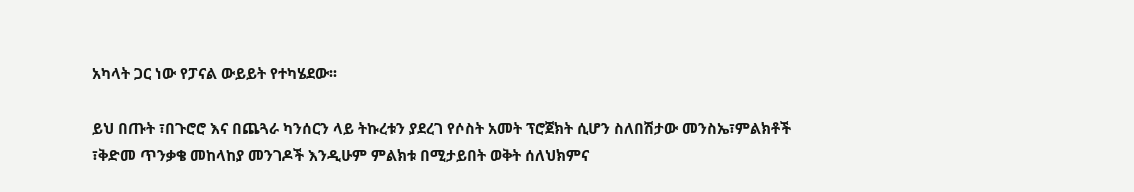አካላት ጋር ነው የፓናል ውይይት የተካሄደው፡፡

ይህ በጡት ፣በጉሮሮ እና በጨጓራ ካንሰርን ላይ ትኩረቱን ያደረገ የሶስት አመት ፕሮጀክት ሲሆን ስለበሽታው መንስኤ፣ምልክቶች ፣ቅድመ ጥንቃቄ መከላከያ መንገዶች እንዲሁም ምልክቱ በሚታይበት ወቅት ሰለህክምና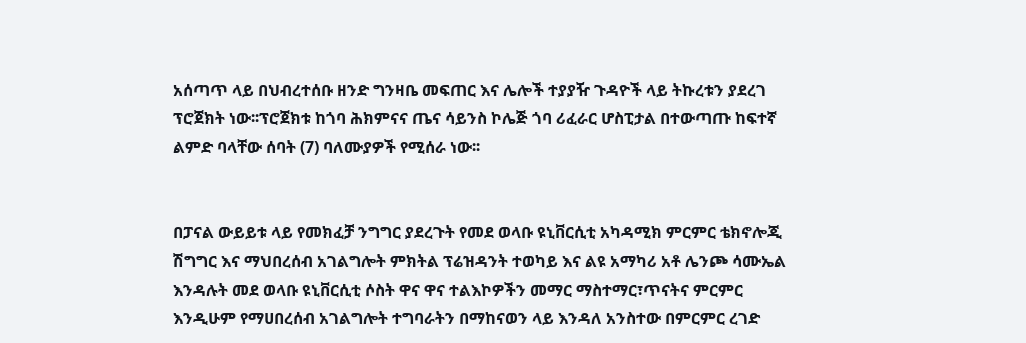አሰጣጥ ላይ በህብረተሰቡ ዘንድ ግንዛቤ መፍጠር እና ሌሎች ተያያዥ ጉዳዮች ላይ ትኩረቱን ያደረገ ፕሮጀክት ነው፡፡ፕሮጀክቱ ከጎባ ሕክምናና ጤና ሳይንስ ኮሌጅ ጎባ ሪፈራር ሆስፒታል በተውጣጡ ከፍተኛ ልምድ ባላቸው ሰባት (7) ባለሙያዎች የሚሰራ ነው፡፡


በፓናል ውይይቱ ላይ የመክፈቻ ንግግር ያደረጉት የመደ ወላቡ ዩኒቨርሲቲ አካዳሚክ ምርምር ቴክኖሎጂ ሽግግር እና ማህበረሰብ አገልግሎት ምክትል ፕሬዝዳንት ተወካይ እና ልዩ አማካሪ አቶ ሌንጮ ሳሙኤል እንዳሉት መደ ወላቡ ዩኒቨርሲቲ ሶስት ዋና ዋና ተልእኮዎችን መማር ማስተማር፣ጥናትና ምርምር እንዲሁም የማሀበረሰብ አገልግሎት ተግባራትን በማከናወን ላይ እንዳለ አንስተው በምርምር ረገድ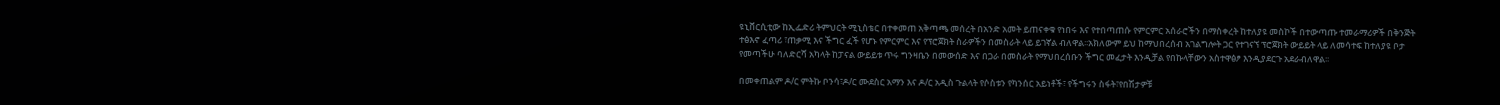ዩኒቨርሲቲው ከኢፌድሪ ትምህርት ሚኒስቴር በተቀመጠ አቅጣጫ መሰረት በአንድ አመት ይጠናቀቁ የነበሩ እና የተበጣጠሱ የምርምር አሰራሮችን በማስቀረት ከተለያዩ መስኮች በተውጣጡ ተመራማሪዎች በቅንጅት ተፅእኖ ፈጣሪ ፣ጠቃሚ እና ችግር ፈች የሆኑ የምርምር እና የፕሮጀክት ስራዎችን በመስራት ላይ ይገኛል ብለዋል፡፡አክለውም ይህ ከማህበረሰብ አገልግሎት ጋር የተገናኘ ፕሮጀክት ውይይት ላይ ለመሳተፍ ከተለያዩ ቦታ የመጣችሁ ባለድርሻ አካላት ከፓናል ውይይቱ ጥሩ ግንዛቤን በመውሰድ እና በጋራ በመስራት የማህበረሰቡን ችግር መፈታት እንዲቻል የበኩላቸውን አስተዋፅፆ እንዲያደርጉ አደራብለዋል፡፡

በመቀጠልም ዶ/ር ምትኩ ቦንሳ፣ዶ/ር ሙደስር አማን እና ዶ/ር አዲስ ጉልላት የሶስቱን የካንሰር አይነቶች፣ የችግሩን ስፋት፣የበሽታዎቹ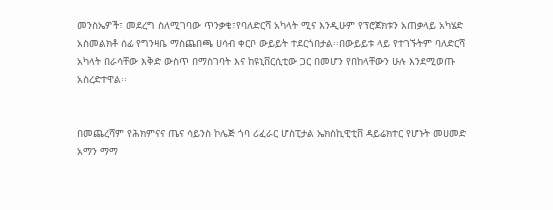መንስኤዎች፣ መደረግ ስለሚገባው ጥንቃቄ፣የባለድርሻ አካላት ሚና እንዲሁም የፕሮጀክቱን አጠቃላይ አካሄድ አስመልክቶ ሰፊ የግንዛቤ ማስጨበጫ ሀሳብ ቀርቦ ውይይት ተደርጎበታል፡፡በውይይቱ ላይ የተገኙትም ባለድርሻ አካላት በራሳቸው እቅድ ውስጥ በማስገባት እና ከዩኒቨርሲቲው ጋር በመሆን የበከላቸውን ሁሉ እንደሚወጡ አስረድተዋል፡፡


በመጨረሻም የሕክምናና ጤና ሳይንስ ኮሌጅ ጎባ ሪፈራር ሆስፒታል ኤክስኪዊቲቨ ዳይሬክተር የሆኑት መሀመድ አማን ማማ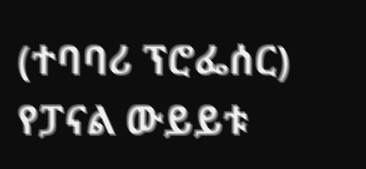(ተባባሪ ፕሮፌሰር) የፓናል ውይይቱ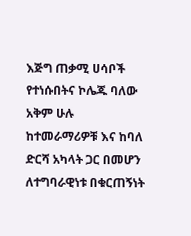እጅግ ጠቃሚ ሀሳቦች የተነሱበትና ኮሌጁ ባለው አቅም ሁሉ ከተመራማሪዎቹ እና ከባለ ድርሻ አካላት ጋር በመሆን ለተግባራዊነቱ በቁርጠኝነት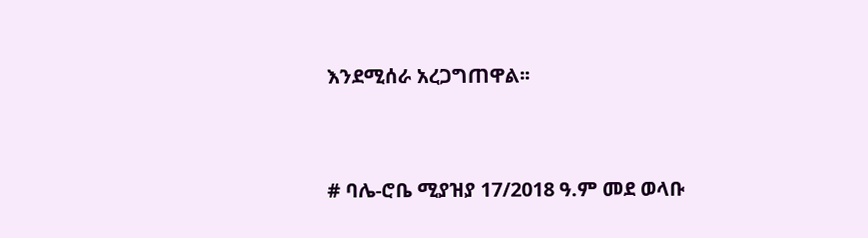እንደሚሰራ አረጋግጠዋል፡፡


# ባሌ-ሮቤ ሚያዝያ 17/2018 ዓ.ም መደ ወላቡ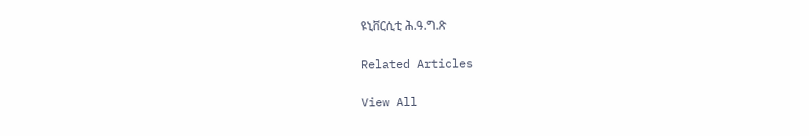ዩኒቨርሲቲ ሕ.ዓ.ግ.ጽ

Related Articles

View All